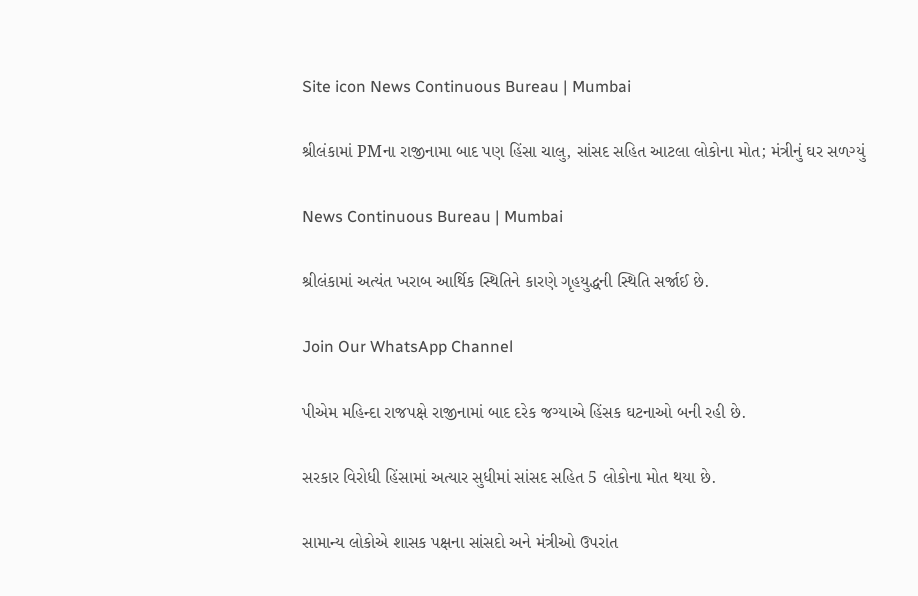Site icon News Continuous Bureau | Mumbai

શ્રીલંકામાં PMના રાજીનામા બાદ પણ હિંસા ચાલુ, સાંસદ સહિત આટલા લોકોના મોત; મંત્રીનું ઘર સળગ્યું

News Continuous Bureau | Mumbai

શ્રીલંકામાં અત્યંત ખરાબ આર્થિક સ્થિતિને કારણે ગૃહયુદ્ધની સ્થિતિ સર્જાઈ છે.

Join Our WhatsApp Channel

પીએમ મહિન્દા રાજપક્ષે રાજીનામાં બાદ દરેક જગ્યાએ હિંસક ઘટનાઓ બની રહી છે.

સરકાર વિરોધી હિંસામાં અત્યાર સુધીમાં સાંસદ સહિત 5 લોકોના મોત થયા છે.

સામાન્ય લોકોએ શાસક પક્ષના સાંસદો અને મંત્રીઓ ઉપરાંત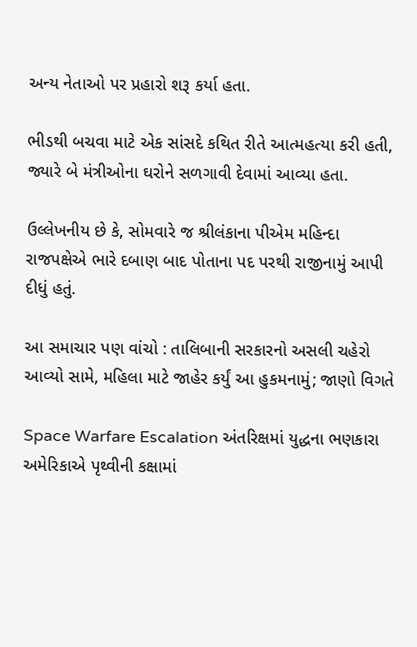અન્ય નેતાઓ પર પ્રહારો શરૂ કર્યા હતા.

ભીડથી બચવા માટે એક સાંસદે કથિત રીતે આત્મહત્યા કરી હતી, જ્યારે બે મંત્રીઓના ઘરોને સળગાવી દેવામાં આવ્યા હતા.

ઉલ્લેખનીય છે કે, સોમવારે જ શ્રીલંકાના પીએમ મહિન્દા રાજપક્ષેએ ભારે દબાણ બાદ પોતાના પદ પરથી રાજીનામું આપી દીધું હતું.

આ સમાચાર પણ વાંચો : તાલિબાની સરકારનો અસલી ચહેરો આવ્યો સામે, મહિલા માટે જાહેર કર્યું આ હુકમનામું; જાણો વિગતે

Space Warfare Escalation અંતરિક્ષમાં યુદ્ધના ભણકારા અમેરિકાએ પૃથ્વીની કક્ષામાં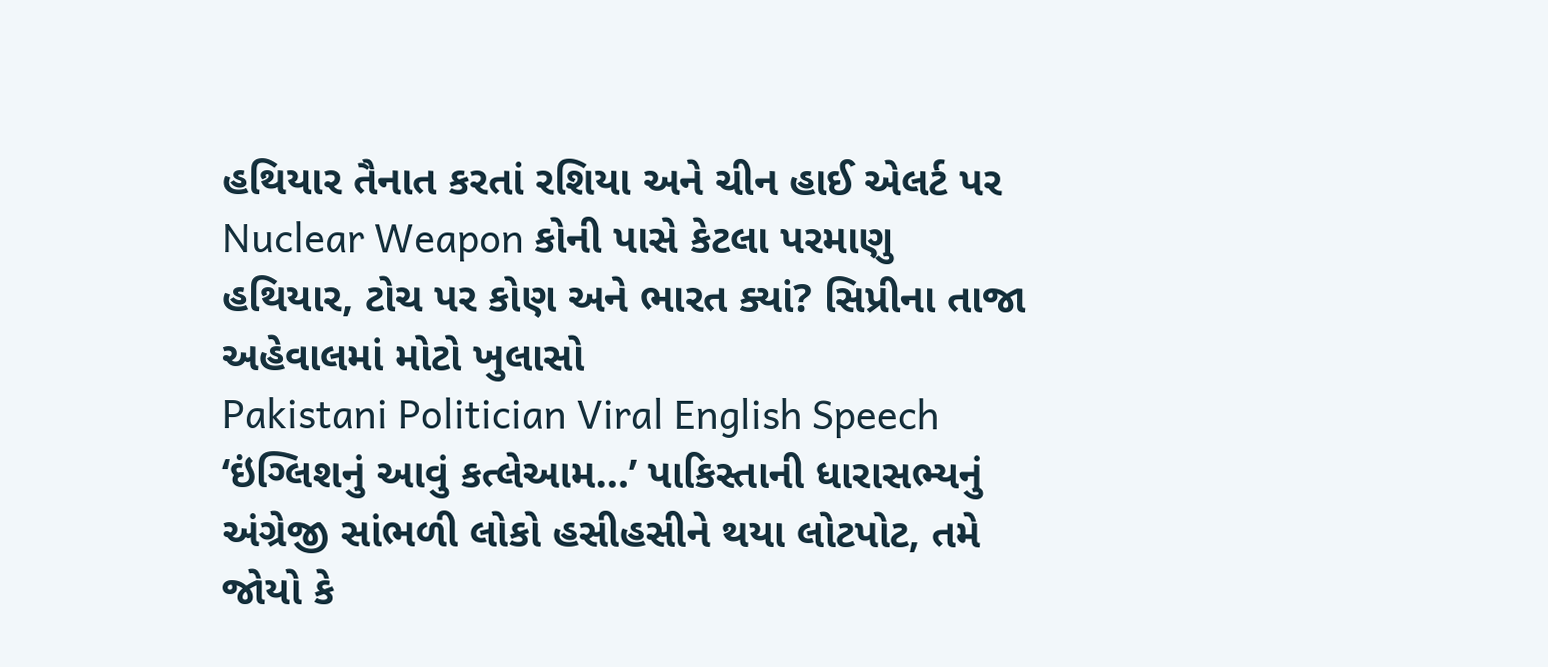હથિયાર તૈનાત કરતાં રશિયા અને ચીન હાઈ એલર્ટ પર
Nuclear Weapon કોની પાસે કેટલા પરમાણુ હથિયાર, ટોચ પર કોણ અને ભારત ક્યાં? સિપ્રીના તાજા અહેવાલમાં મોટો ખુલાસો
Pakistani Politician Viral English Speech ‘ઇંગ્લિશનું આવું કત્લેઆમ…’ પાકિસ્તાની ધારાસભ્યનું અંગ્રેજી સાંભળી લોકો હસીહસીને થયા લોટપોટ, તમે જોયો કે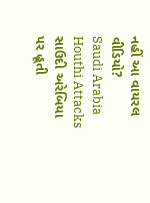નહીં આ વાયરલ વીડિયો?
Saudi Arabia Houthi Attacks સાઉદી અરેબિયા પર હૂતી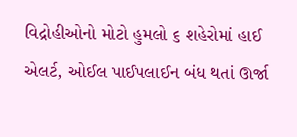વિદ્રોહીઓનો મોટો હુમલો ૬ શહેરોમાં હાઈ એલર્ટ, ઓઈલ પાઈપલાઈન બંધ થતાં ઊર્જા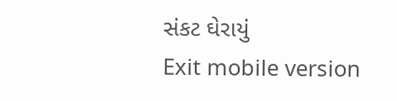સંકટ ઘેરાયું
Exit mobile version